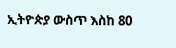ኢትዮጵያ ውስጥ እስከ 80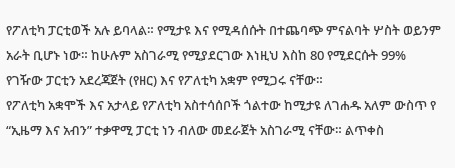የፖለቲካ ፓርቲወች አሉ ይባላል። የሚታዩ እና የሚዳሰሱት በተጨባጭ ምናልባት ሦስት ወይንም አራት ቢሆኑ ነው። ከሁሉም አስገራሚ የሚያደርገው እነዚህ እስከ 80 የሚደርሱት 99% የገዥው ፓርቲን አደረጃጀት (የዘር) እና የፖለቲካ አቋም የሚጋሩ ናቸው።
የፖለቲካ አቋሞች እና አታላይ የፖለቲካ አስተሳሰቦች ጎልተው ከሚታዩ ለገሐዱ አለም ውስጥ የ “ኢዜማ እና አብን” ተቃዋሚ ፓርቲ ነን ብለው መደራጀት አስገራሚ ናቸው። ልጥቀስ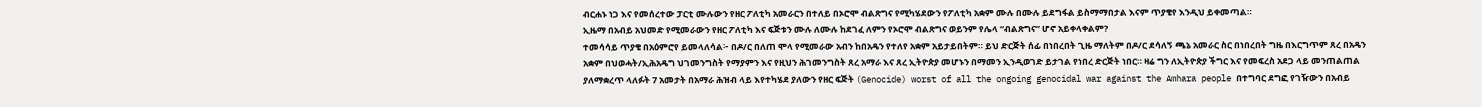ብርሐኑ ነጋ እና የመሰረተው ፓርቲ ሙሉውን የዘር ፖለቲካ አመራርን በተለይ በኦሮሞ ብልጽግና የሚካሄደውን የፖለቲካ አቋም ሙሉ በሙሉ ይደግፋል ይስማማበታል እናም ጥያቄየ እንዲህ ይቀመጣል።
ኢዜማ በአብይ አህመድ የሚመራውን የዘር ፖለቲካ እና ፍጅቱን ሙሉ ለሙሉ ከደገፈ ለምን የኦሮሞ ብልጽግና ወይንም የሌላ “ብልጽግና” ሆኖ አይቀላቀልም?
ተመሳሳይ ጥያቄ በአዕምሮየ ይመላለሳል፦ በዶ/ር በለጠ ሞላ የሚመራው አብን ከበአዴን የተለየ አቋም አይታይበትም። ይህ ድርጅት ሰፊ በነበረበት ጊዜ ማለትም በዶ/ር ደሳለኝ ጫኔ አመራር ስር በነበረበት ግዜ በእርግጥም ጸረ በአዴን አቋም በህወሓት/ኢሕአዴግ ህገመንግስት የማያምን እና የዚህን ሕገመንግስት ጸረ አማራ እና ጸረ ኢትዮጵያ መሆኑን በማመን ኢንዲወገድ ይታገል የነበረ ድርጅት ነበር። ዛሬ ግን ለኢትዮጵያ ችግር እና የመፍረስ አደጋ ላይ መንጠልጠል ያለማቋረጥ ላለፉት 7 አመታት በአማራ ሕዝብ ላይ እየተካሄደ ያለውን የዘር ፍጅት (Genocide) worst of all the ongoing genocidal war against the Amhara people በተግባር ደግፎ የገዥውን በአብይ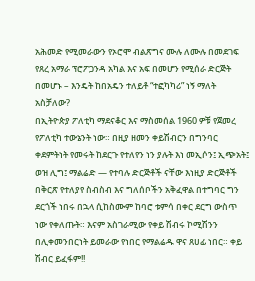አሕመድ የሚመራውን የኦሮሞ ብልጽግና ሙሉ ለሙሉ በመደገፍ የጸረ አማራ ፕሮፖጋንዳ አካል እና አፍ በመሆን የሚሰራ ድርጅት በመሆኑ – እንዴት ከበአዴን ተለይቶ “ተፎካካሪ” ነኝ ማለት አስቻለው?
በኢትዮጵያ ፖለቲካ ማደናቆር እና ማስመሰል 1960 ዎቹ የጀመረ የፖለቲካ ተውኔንት ነው። በዚያ ዘመን ቀይሽብርን በግንባር ቀደምትነት የመሩት ከደርጉ የተለየን ነን ያሉት እነ መኢሶን፤ ኢጭአት፤ ወዝ ሊግ፤ ማልሬድ — የተባሉ ድርጅቶች ናቸው እነዚያ ድርጅቶች በቅርጽ የተለያየ ስብስብ እና ግለሰቦችን አቅፈዋል በተግባር ግን ደርጎች ነበሩ በኋላ ሲከስሙም ከባሮ ቱምሳ በቀር ደርግ ውስጥ ነው የቀለጡት። እናም አስገራሚው የቀይ ሽብሩ ኮሚሽንን በሊቀመንበርነት ይመራው የነበር የማልሬዱ ዋና ጸሀፊ ነበር። ቀይ ሽብር ይፈፋም!!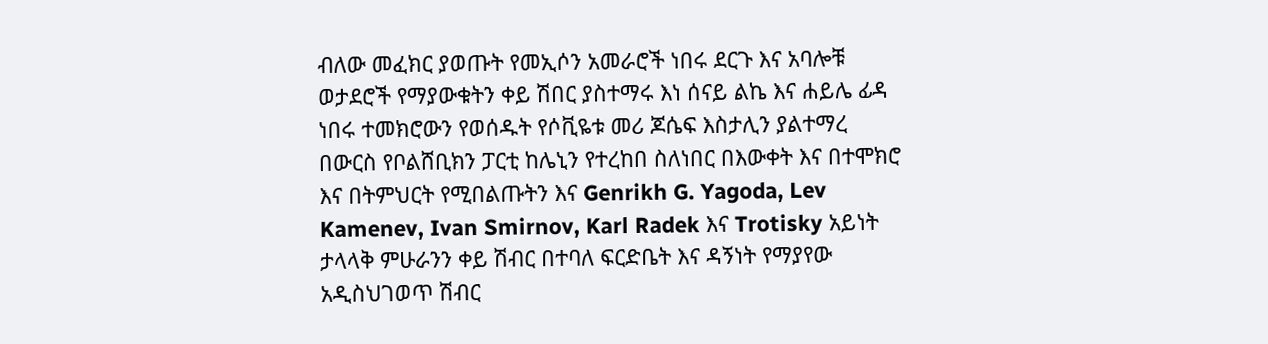ብለው መፈክር ያወጡት የመኢሶን አመራሮች ነበሩ ደርጉ እና አባሎቹ ወታደሮች የማያውቁትን ቀይ ሽበር ያስተማሩ እነ ሰናይ ልኬ እና ሐይሌ ፊዳ ነበሩ ተመክሮውን የወሰዱት የሶቪዬቱ መሪ ጆሴፍ እስታሊን ያልተማረ በውርስ የቦልሸቢክን ፓርቲ ከሌኒን የተረከበ ስለነበር በእውቀት እና በተሞክሮ እና በትምህርት የሚበልጡትን እና Genrikh G. Yagoda, Lev Kamenev, Ivan Smirnov, Karl Radek እና Trotisky አይነት ታላላቅ ምሁራንን ቀይ ሽብር በተባለ ፍርድቤት እና ዳኝነት የማያየው አዲስህገወጥ ሽብር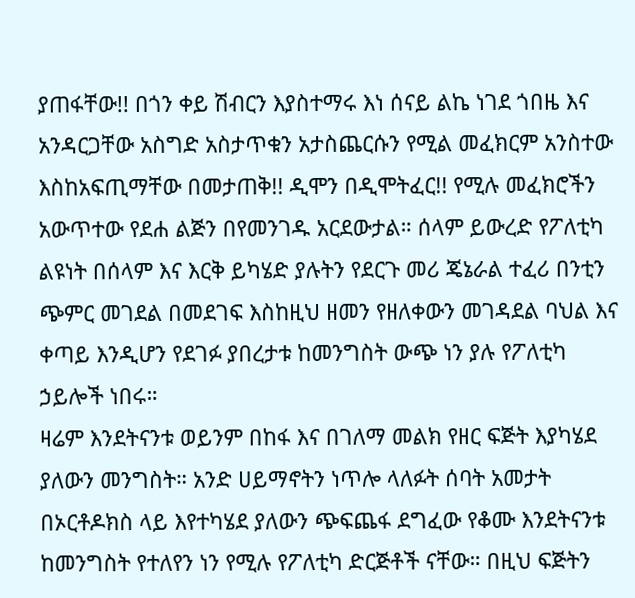ያጠፋቸው!! በጎን ቀይ ሽብርን እያስተማሩ እነ ሰናይ ልኬ ነገደ ጎበዜ እና አንዳርጋቸው አስግድ አስታጥቁን አታስጨርሱን የሚል መፈክርም አንስተው እስከአፍጢማቸው በመታጠቅ!! ዲሞን በዲሞትፈር!! የሚሉ መፈክሮችን አውጥተው የደሐ ልጅን በየመንገዱ አርደውታል። ሰላም ይውረድ የፖለቲካ ልዩነት በሰላም እና እርቅ ይካሄድ ያሉትን የደርጉ መሪ ጄኔራል ተፈሪ በንቲን ጭምር መገደል በመደገፍ እስከዚህ ዘመን የዘለቀውን መገዳደል ባህል እና ቀጣይ እንዲሆን የደገፉ ያበረታቱ ከመንግስት ውጭ ነን ያሉ የፖለቲካ ኃይሎች ነበሩ።
ዛሬም እንደትናንቱ ወይንም በከፋ እና በገለማ መልክ የዘር ፍጅት እያካሄደ ያለውን መንግስት። አንድ ሀይማኖትን ነጥሎ ላለፉት ሰባት አመታት በኦርቶዶክስ ላይ እየተካሄደ ያለውን ጭፍጨፋ ደግፈው የቆሙ እንደትናንቱ ከመንግስት የተለየን ነን የሚሉ የፖለቲካ ድርጅቶች ናቸው። በዚህ ፍጅትን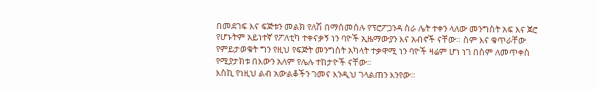በመደገፍ እና ፍጅቱን መልክ የለሽ በማስመሰሉ የፕሮፖጋንዳ ስራ ሌት ተቀን ላለው መንግስት አፍ እና ጀሮ የሆኑትም አይነተኛ የፖለቲካ ተቀናቃኝ ነን ባዮች ኢዜማውያን እና አብኖች ናቸው። ስም እና ቁጥራቸው የምይታወቁት ግን የዚህ የፍጅት መንግስት አካላት ተቃዋሚ ነን ባዮች ዛሬም ሆነ ነገ በስም ለመጥቀስ የሚያታክቱ በእውን አለም የሌሉ ተከታዮች ናቸው።
እስኪ የነዚህ ልብ አውልቆችን ገመና እንዲህ ገላልጠን እንየው።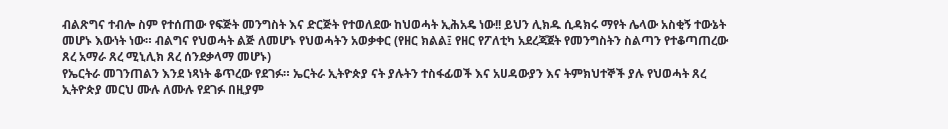ብልጽግና ተብሎ ስም የተሰጠው የፍጅት መንግስት እና ድርጅት የተወለደው ከህወሓት ኢሕአዴ ነው!! ይህን ሊክዱ ሲዳክሩ ማየት ሌላው አስቂኝ ተውኔት መሆኑ እውነት ነው። ብልግና የህወሓት ልጅ ለመሆኑ የህወሓትን አወቃቀር (የዘር ክልል፤ የዘር የፖለቲካ አደረጃጀት የመንግስትን ስልጣን የተቆጣጠረው ጸረ አማራ ጸረ ሚኒሊክ ጸረ ሰንደቃላማ መሆኑ)
የኤርትራ መገንጠልን እንደ ነጻነት ቆጥረው የደገፉ። ኤርትራ ኢትዮጵያ ናት ያሉትን ተስፋፊወች እና አሀዳውያን እና ትምክህተኞች ያሉ የህወሓት ጸረ ኢትዮጵያ መርህ ሙሉ ለሙሉ የደገፉ በዚያም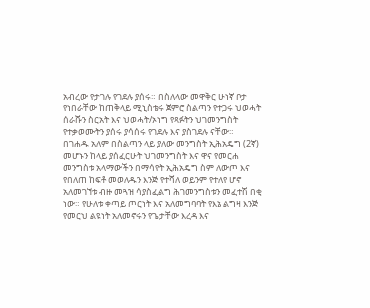አብረው የታገሉ የገደሉ ያሰሩ። በስለላው መዋቅር ሁነኛ ቦታ የነበራቸው ከጠቅላይ ሚኒስቴሩ ጀምሮ ስልጣን የተጋሩ ህወሓት ሰራሹን ስርአት እና ህወሓት/ኦነግ የጻፉትን ህገመንግስት የተቃወሙትን ያሰሩ ያሳሰሩ የገደሉ እና ያስገደሉ ናቸው።
በገሐዱ አለም በስልጣን ላይ ያለው መንግስት ኢሕአዴግ (2ኛ) መሆኑን ከላይ ያሰፈርሁት ህገመንግስት እና ዋና የመርሐ መንግስቱ አላማውችን በማሳየት ኢሕአዴግ ስም ለውጦ እና የበለጠ ከፍቶ መወለዱን እንጅ የተሻለ ወይንም የተለየ ሆኖ አለመገኘቱ ብዙ መጓዝ ሳያስፈልግ ሕገመንግስቱን መፈተሽ በቂ ነው። የሁለቱ ቀጣይ ጦርነት እና አለመግባባት የእኔ ልግዛ እንጅ የመርህ ልዩነት አለመኖሩን የጌታቸው እረዳ እና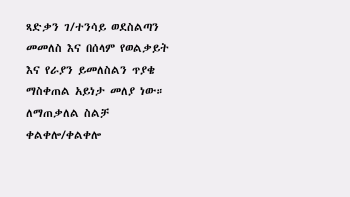ጻድቃን ገ/ተንሳይ ወደስልጣን መመለስ እና በሰላም የወልቃይት እና የራያን ይመለስልን ጥያቄ ማስቀጠል አይነታ መለያ ነው።
ለማጠቃለል ስልቻ ቀልቀሎ/ቀልቀሎ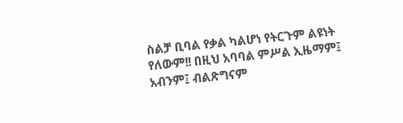ስልቻ ቢባል የቃል ካልሆነ የትርጉም ልዩነት የለውም!! በዚህ አባባል ምሥል ኢዜማም፤ አብንም፤ ብልጽግናም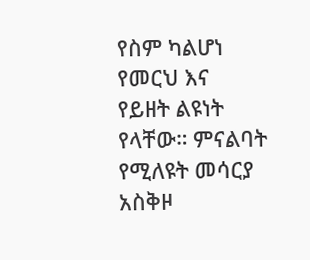የስም ካልሆነ የመርህ እና የይዘት ልዩነት የላቸው። ምናልባት የሚለዩት መሳርያ አስቅዞ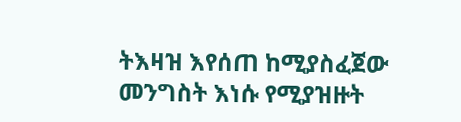ትእዛዝ እየሰጠ ከሚያስፈጀው መንግስት እነሱ የሚያዝዙት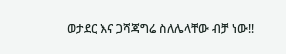ወታደር እና ጋሻጃግሬ ስለሌላቸው ብቻ ነው!!